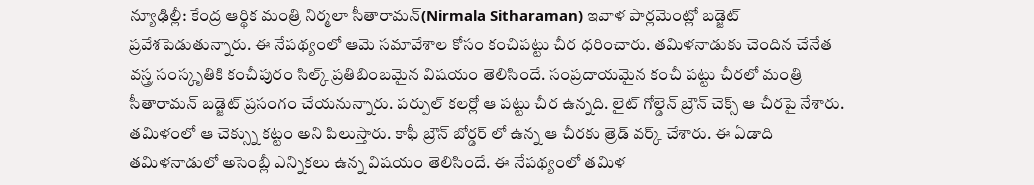న్యూఢిల్లీ: కేంద్ర ఆర్థిక మంత్రి నిర్మలా సీతారామన్(Nirmala Sitharaman) ఇవాళ పార్లమెంట్లో బడ్జెట్ ప్రవేశపెడుతున్నారు. ఈ నేపథ్యంలో ఆమె సమావేశాల కోసం కంచిపట్టు చీర ధరించారు. తమిళనాడుకు చెందిన చేనేత వస్త్ర సంస్కృతికి కంచీపురం సిల్క్ ప్రతిబింబమైన విషయం తెలిసిందే. సంప్రదాయమైన కంచీ పట్టు చీరలో మంత్రి సీతారామన్ బడ్జెట్ ప్రసంగం చేయనున్నారు. పర్పుల్ కలర్లో ఆ పట్టు చీర ఉన్నది. లైట్ గోల్డెన్ బ్రౌన్ చెక్స్ ఆ చీరపై నేశారు. తమిళంలో ఆ చెక్స్ను కట్టం అని పిలుస్తారు. కాఫీ బ్రౌన్ బోర్డర్ లో ఉన్న ఆ చీరకు త్రెడ్ వర్క్ చేశారు. ఈ ఏడాది తమిళనాడులో అసెంబ్లీ ఎన్నికలు ఉన్న విషయం తెలిసిందే. ఈ నేపథ్యంలో తమిళ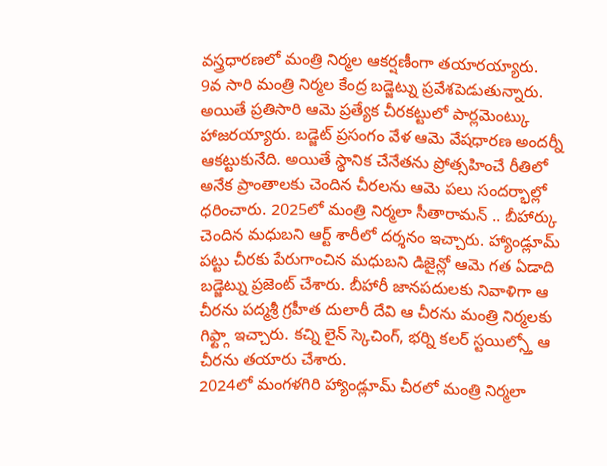వస్త్రధారణలో మంత్రి నిర్మల ఆకర్షణీంగా తయారయ్యారు.
9వ సారి మంత్రి నిర్మల కేంద్ర బడ్జెట్ను ప్రవేశపెడుతున్నారు. అయితే ప్రతిసారి ఆమె ప్రత్యేక చీరకట్టులో పార్లమెంట్కు హాజరయ్యారు. బడ్జెట్ ప్రసంగం వేళ ఆమె వేషధారణ అందర్నీ ఆకట్టుకునేది. అయితే స్థానిక చేనేతను ప్రోత్సహించే రీతిలో అనేక ప్రాంతాలకు చెందిన చీరలను ఆమె పలు సందర్భాల్లో ధరించారు. 2025లో మంత్రి నిర్మలా సీతారామన్ .. బీహార్కు చెందిన మధుబని ఆర్ట్ శారీలో దర్శనం ఇచ్చారు. హ్యాండ్లూమ్ పట్టు చీరకు పేరుగాంచిన మధుబని డిజైన్లో ఆమె గత ఏడాది బడ్జెట్ను ప్రజెంట్ చేశారు. బీహారీ జానపదులకు నివాళిగా ఆ చీరను పద్మశ్రీ గ్రహీత దులారీ దేవి ఆ చీరను మంత్రి నిర్మలకు గిఫ్ట్గా ఇచ్చారు. కచ్ని లైన్ స్కెచింగ్, భర్ని కలర్ స్టయిల్స్తో ఆ చీరను తయారు చేశారు.
2024లో మంగళగిరి హ్యాండ్లూమ్ చీరలో మంత్రి నిర్మలా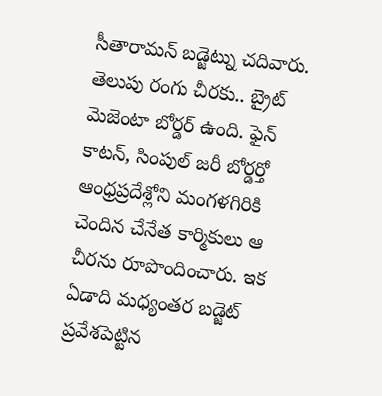సీతారామన్ బడ్జెట్ను చదివారు. తెలుపు రంగు చీరకు.. బ్రైట్ మెజెంటా బోర్డర్ ఉంది. ఫైన్ కాటన్, సింపుల్ జరీ బోర్డర్తో ఆంధ్రప్రదేశ్లోని మంగళగిరికి చెందిన చేనేత కార్మికులు ఆ చీరను రూపొందించారు. ఇక ఏడాది మధ్యంతర బడ్జెట్ ప్రవేశపెట్టిన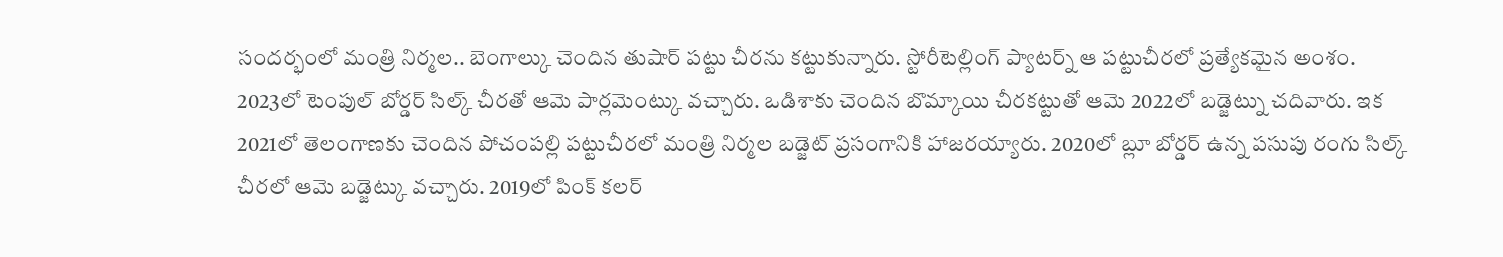సందర్భంలో మంత్రి నిర్మల.. బెంగాల్కు చెందిన తుషార్ పట్టు చీరను కట్టుకున్నారు. స్టోరీటెల్లింగ్ ప్యాటర్న్ ఆ పట్టుచీరలో ప్రత్యేకమైన అంశం. 2023లో టెంపుల్ బోర్డర్ సిల్క్ చీరతో ఆమె పార్లమెంట్కు వచ్చారు. ఒడిశాకు చెందిన బొమ్కాయి చీరకట్టుతో ఆమె 2022లో బడ్జెట్ను చదివారు. ఇక 2021లో తెలంగాణకు చెందిన పోచంపల్లి పట్టుచీరలో మంత్రి నిర్మల బడ్జెట్ ప్రసంగానికి హాజరయ్యారు. 2020లో బ్లూ బోర్డర్ ఉన్న పసుపు రంగు సిల్క్ చీరలో ఆమె బడ్జెట్కు వచ్చారు. 2019లో పింక్ కలర్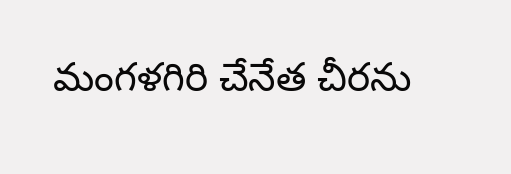మంగళగిరి చేనేత చీరను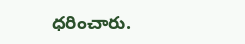ధరించారు.